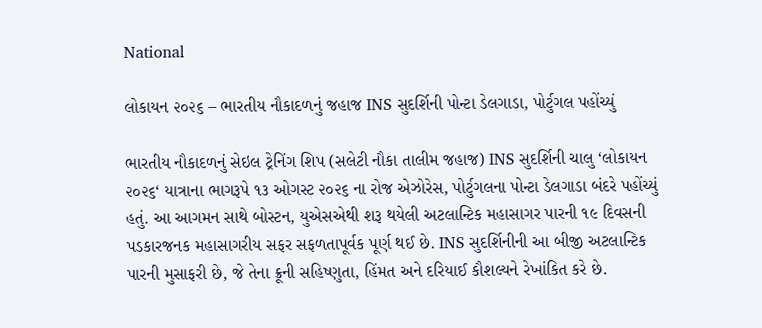National

લોકાયન ૨૦૨૬ – ભારતીય નૌકાદળનું જહાજ INS સુદર્શિની પોન્ટા ડેલગાડા, પોર્ટુગલ પહોંચ્યું

ભારતીય નૌકાદળનું સેઇલ ટ્રેનિંગ શિપ (સલેટી નૌકા તાલીમ જહાજ) INS સુદર્શિની ચાલુ ‘લોકાયન ૨૦૨૬‘ યાત્રાના ભાગરૂપે ૧૩ ઓગસ્ટ ૨૦૨૬ ના રોજ એઝોરેસ, પોર્ટુગલના પોન્ટા ડેલગાડા બંદરે પહોંચ્યું હતું. આ આગમન સાથે બોસ્ટન, યુએસએથી શરૂ થયેલી અટલાન્ટિક મહાસાગર પારની ૧૯ દિવસની પડકારજનક મહાસાગરીય સફર સફળતાપૂર્વક પૂર્ણ થઈ છે. INS સુદર્શિનીની આ બીજી અટલાન્ટિક પારની મુસાફરી છે, જે તેના ક્રૂની સહિષ્ણુતા, હિંમત અને દરિયાઈ કૌશલ્યને રેખાંકિત કરે છે.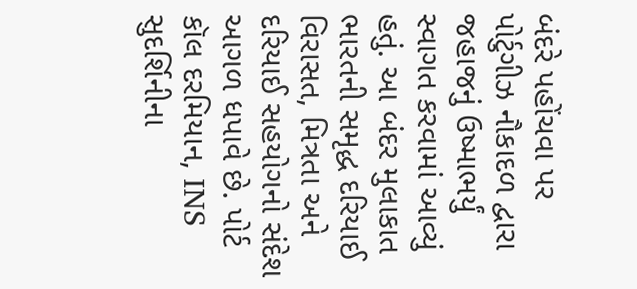બંદરે પહોંચવા પર પોર્ટુગીઝ નૌકાદળ દ્વારા જહાજનું ઉષ્માભર્યું સ્વાગત કરવામાં આવ્યું હતું. આ બંદર મુલાકાત ભારતની સમૃદ્ધ દરિયાઈ વિરાસત, મિત્રતા અને દરિયાઈ સહયોગનો સંદેશ આગળ ધપાવે છે. પોર્ટ કૉલ દરમિયાન, INS સુદર્શિનીના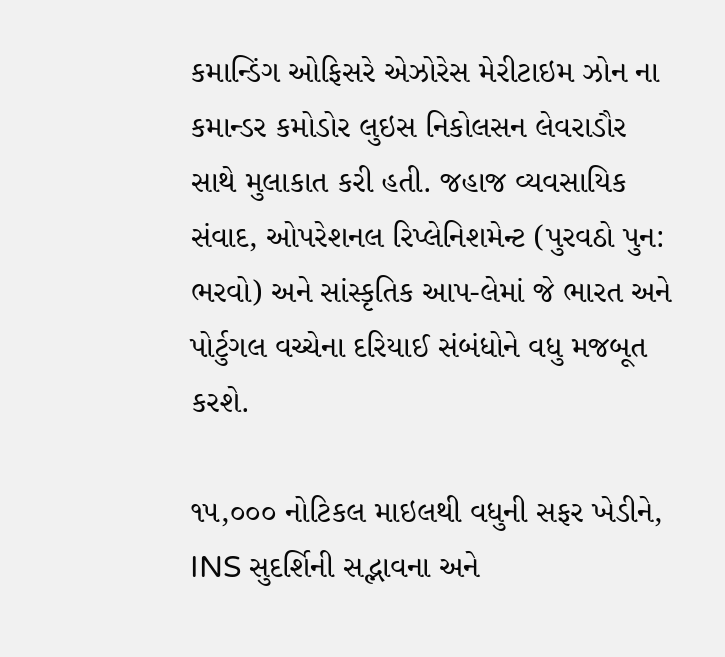કમાન્ડિંગ ઓફિસરે એઝોરેસ મેરીટાઇમ ઝોન ના કમાન્ડર કમોડોર લુઇસ નિકોલસન લેવરાડૌર સાથે મુલાકાત કરી હતી. જહાજ વ્યવસાયિક સંવાદ, ઓપરેશનલ રિપ્લેનિશમેન્ટ (પુરવઠો પુન: ભરવો) અને સાંસ્કૃતિક આપ-લેમાં જે ભારત અને પોર્ટુગલ વચ્ચેના દરિયાઈ સંબંધોને વધુ મજબૂત કરશે.

૧૫,૦૦૦ નોટિકલ માઇલથી વધુની સફર ખેડીને, INS સુદર્શિની સદ્ભાવના અને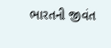ભારતની જીવંત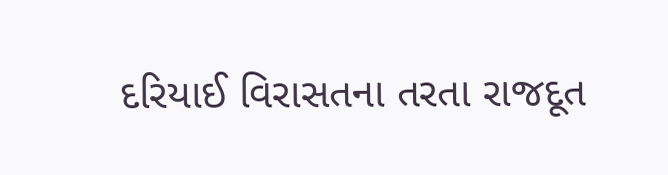દરિયાઈ વિરાસતના તરતા રાજદૂત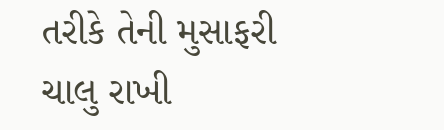તરીકે તેની મુસાફરી ચાલુ રાખી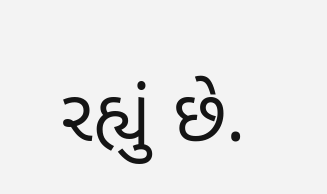રહ્યું છે.